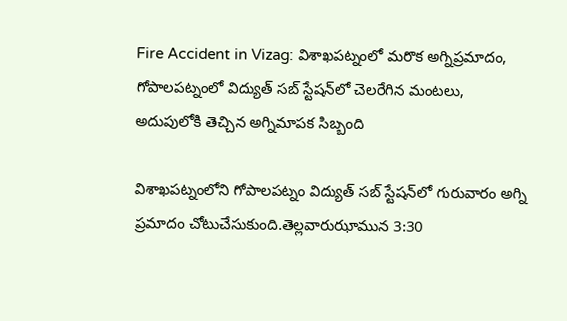Fire Accident in Vizag: విశాఖపట్నంలో మరొక అగ్నిప్రమాదం, గోపాలపట్నంలో విద్యుత్ సబ్ స్టేషన్‌లో చెలరేగిన మంటలు, అదుపులోకి తెచ్చిన అగ్నిమాపక సిబ్బంది

విశాఖపట్నంలోని గోపాలపట్నం విద్యుత్ సబ్ స్టేషన్‌లో గురువారం అగ్ని ప్రమాదం చోటుచేసుకుంది.తెల్లవారుఝామున 3:30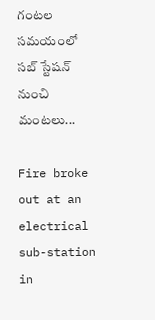గంటల సమయంలో సబ్ స్టేషన్ నుంచి మంటలు...

Fire broke out at an electrical sub-station in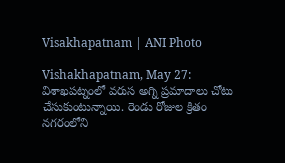Visakhapatnam | ANI Photo

Vishakhapatnam, May 27: విశాఖపట్నంలో వరుస అగ్ని ప్రమాదాలు చోటు చేసుకుంటున్నాయి. రెండు రోజుల క్రితం నగరంలోని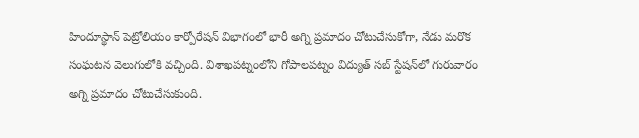హిందూస్థాన్ పెట్రోలియం కార్పోరేషన్ విభాగంలో భారీ అగ్ని ప్రమాదం చోటుచేసుకోగా, నేడు మరొక సంఘటన వెలుగులోకి వచ్చింది. విశాఖపట్నంలోని గోపాలపట్నం విద్యుత్ సబ్ స్టేషన్‌లో గురువారం అగ్ని ప్రమాదం చోటుచేసుకుంది.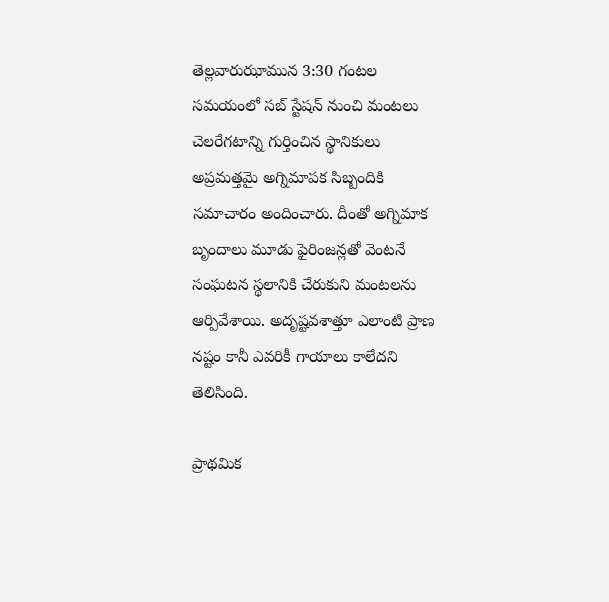తెల్లవారుఝామున 3:30 గంటల సమయంలో సబ్ స్టేషన్ నుంచి మంటలు చెలరేగటాన్ని గుర్తించిన స్థానికులు అప్రమత్తమై అగ్నిమాపక సిబ్బందికి సమాచారం అందించారు. దీంతో అగ్నిమాక బృందాలు మూడు ఫైరింజన్లతో వెంటనే సంఘటన స్థలానికి చేరుకుని మంటలను ఆర్పివేశాయి. అదృష్టవశాత్తూ ఎలాంటి ప్రాణ నష్టం కానీ ఎవరికీ గాయాలు కాలేదని తెలిసింది.

ప్రాథమిక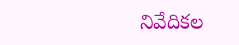నివేదికల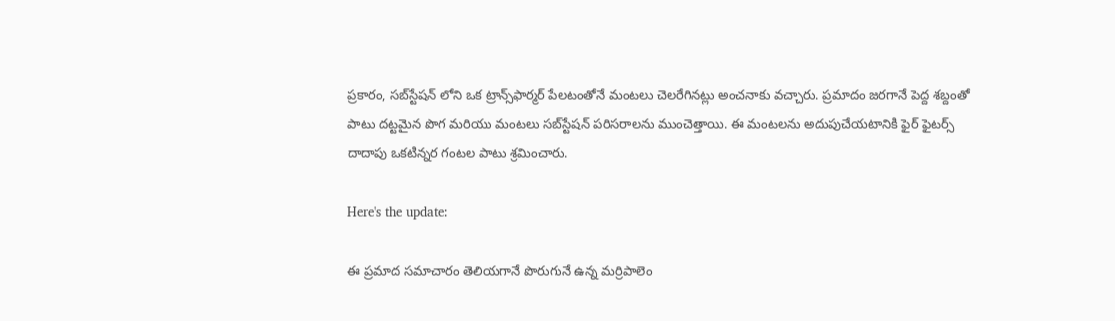ప్రకారం, సబ్‌స్టేషన్ లోని ఒక ట్రాన్స్‌ఫార్మర్ పేలటంతోనే మంటలు చెలరేగినట్లు అంచనాకు వచ్చారు. ప్రమాదం జరగానే పెద్ద శబ్దంతో పాటు దట్టమైన పొగ మరియు మంటలు సబ్‌స్టేషన్‌ పరిసరాలను ముంచెత్తాయి. ఈ మంటలను అదుపుచేయటానికి ఫైర్ ఫైటర్స్ దాదాపు ఒకటిన్నర గంటల పాటు శ్రమించారు.

Here's the update:

ఈ ప్రమాద సమాచారం తెలియగానే పొరుగునే ఉన్న మర్రిపాలెం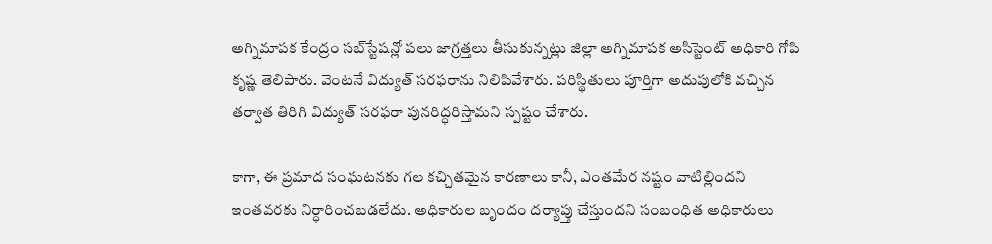అగ్నిమాపక కేంద్రం సబ్‌స్టేషన్లో పలు జాగ్రత్తలు తీసుకున్నట్లు జిల్లా అగ్నిమాపక అసిస్టెంట్ అధికారి గోపి కృష్ణ తెలిపారు. వెంటనే విద్యుత్ సరఫరాను నిలిపివేశారు. పరిస్థితులు పూర్తిగా అదుపులోకి వచ్చిన తర్వాత తిరిగి విద్యుత్ సరఫరా పునరిద్ధరిస్తామని స్పష్టం చేశారు.

కాగా, ఈ ప్రమాద సంఘటనకు గల కచ్చితమైన కారణాలు కానీ, ఎంతమేర నష్టం వాటిల్లిందని ఇంతవరకు నిర్ధారించబడలేదు. అధికారుల బృందం దర్యాప్తు చేస్తుందని సంబంధిత అధికారులు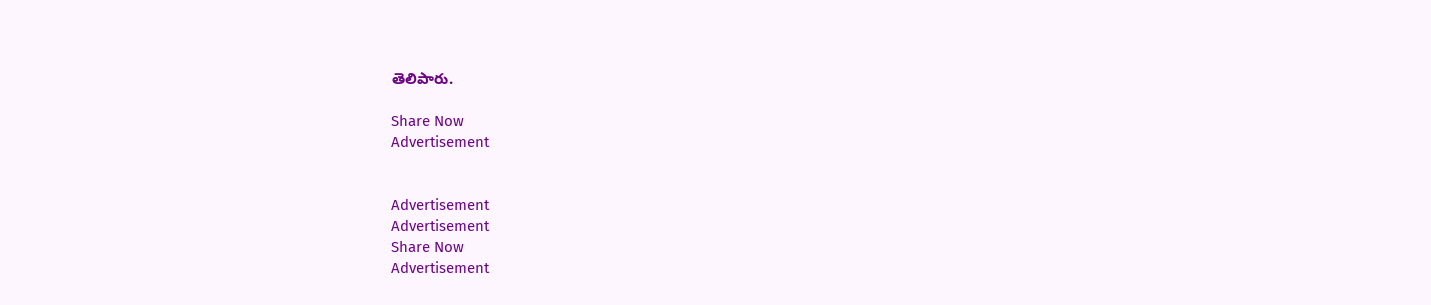తెలిపారు.

Share Now
Advertisement


Advertisement
Advertisement
Share Now
Advertisement